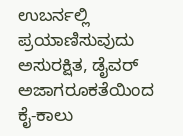ಉಬರ್ನಲ್ಲಿ ಪ್ರಯಾಣಿಸುವುದು ಅಸುರಕ್ಷಿತ, ಡೈವರ್ ಅಜಾಗರೂಕತೆಯಿಂದ ಕೈ-ಕಾಲು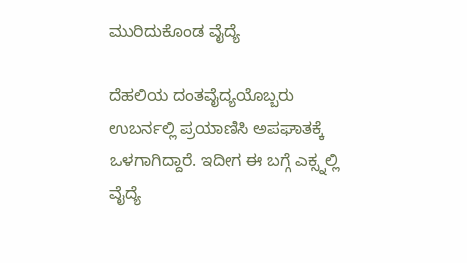ಮುರಿದುಕೊಂಡ ವೈದ್ಯೆ

ದೆಹಲಿಯ ದಂತವೈದ್ಯಯೊಬ್ಬರು ಉಬರ್ನಲ್ಲಿ ಪ್ರಯಾಣಿಸಿ ಅಪಘಾತಕ್ಕೆ ಒಳಗಾಗಿದ್ದಾರೆ. ಇದೀಗ ಈ ಬಗ್ಗೆ ಎಕ್ಸ್ನಲ್ಲಿ ವೈದ್ಯೆ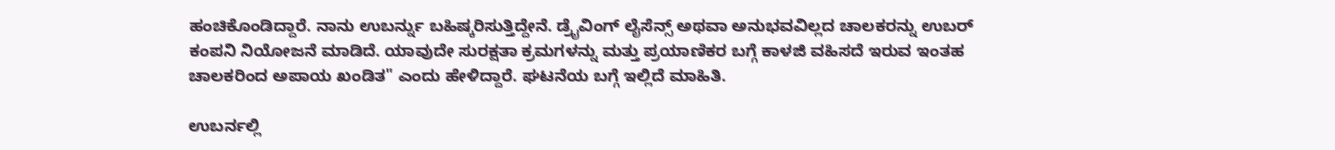ಹಂಚಿಕೊಂಡಿದ್ದಾರೆ. ನಾನು ಉಬರ್ನ್ನು ಬಹಿಷ್ಕರಿಸುತ್ತಿದ್ದೇನೆ. ಡ್ರೈವಿಂಗ್ ಲೈಸೆನ್ಸ್ ಅಥವಾ ಅನುಭವವಿಲ್ಲದ ಚಾಲಕರನ್ನು ಉಬರ್ ಕಂಪನಿ ನಿಯೋಜನೆ ಮಾಡಿದೆ. ಯಾವುದೇ ಸುರಕ್ಷತಾ ಕ್ರಮಗಳನ್ನು ಮತ್ತು ಪ್ರಯಾಣಿಕರ ಬಗ್ಗೆ ಕಾಳಜಿ ವಹಿಸದೆ ಇರುವ ಇಂತಹ ಚಾಲಕರಿಂದ ಅಪಾಯ ಖಂಡಿತ" ಎಂದು ಹೇಳಿದ್ದಾರೆ. ಘಟನೆಯ ಬಗ್ಗೆ ಇಲ್ಲಿದೆ ಮಾಹಿತಿ.

ಉಬರ್ನಲ್ಲಿ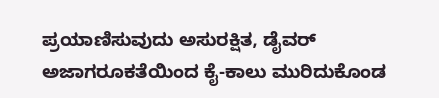ಪ್ರಯಾಣಿಸುವುದು ಅಸುರಕ್ಷಿತ, ಡೈವರ್ ಅಜಾಗರೂಕತೆಯಿಂದ ಕೈ-ಕಾಲು ಮುರಿದುಕೊಂಡ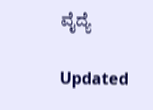ವೈದ್ಯೆ

Updated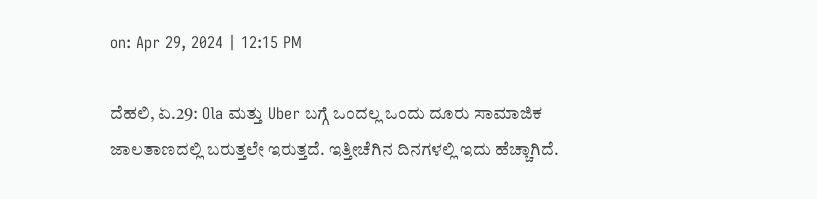on: Apr 29, 2024 | 12:15 PM

ದೆಹಲಿ, ಏ.29: Ola ಮತ್ತು Uber ಬಗ್ಗೆ ಒಂದಲ್ಲ ಒಂದು ದೂರು ಸಾಮಾಜಿಕ ಜಾಲತಾಣದಲ್ಲಿ ಬರುತ್ತಲೇ ಇರುತ್ತದೆ. ಇತ್ತೀಚೆಗಿನ ದಿನಗಳಲ್ಲಿ ಇದು ಹೆಚ್ಚಾಗಿದೆ.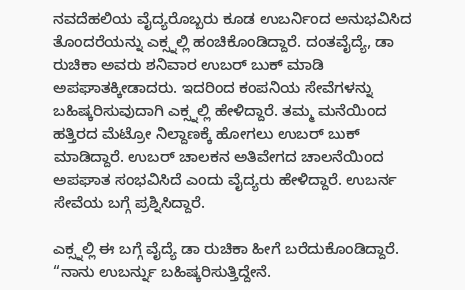ನವದೆಹಲಿಯ ವೈದ್ಯರೊಬ್ಬರು ಕೂಡ ಉಬರ್ನಿಂದ ಅನುಭವಿಸಿದ ತೊಂದರೆಯನ್ನು ಎಕ್ಸ್ನಲ್ಲಿ ಹಂಚಿಕೊಂಡಿದ್ದಾರೆ. ದಂತವೈದ್ಯೆ, ಡಾ ರುಚಿಕಾ ಅವರು ಶನಿವಾರ ಉಬರ್ ಬುಕ್ ಮಾಡಿ ಅಪಘಾತಕ್ಕೀಡಾದರು. ಇದರಿಂದ ಕಂಪನಿಯ ಸೇವೆಗಳನ್ನು ಬಹಿಷ್ಕರಿಸುವುದಾಗಿ ಎಕ್ಸ್ನಲ್ಲಿ ಹೇಳಿದ್ದಾರೆ. ತಮ್ಮ ಮನೆಯಿಂದ ಹತ್ತಿರದ ಮೆಟ್ರೋ ನಿಲ್ದಾಣಕ್ಕೆ ಹೋಗಲು ಉಬರ್ ಬುಕ್ ಮಾಡಿದ್ದಾರೆ. ಉಬರ್ ಚಾಲಕನ ಅತಿವೇಗದ ಚಾಲನೆಯಿಂದ ಅಪಘಾತ ಸಂಭವಿಸಿದೆ ಎಂದು ವೈದ್ಯರು ಹೇಳಿದ್ದಾರೆ. ಉಬರ್ನ ಸೇವೆಯ ಬಗ್ಗೆ ಪ್ರಶ್ನಿಸಿದ್ದಾರೆ.

ಎಕ್ಸ್ನಲ್ಲಿ ಈ ಬಗ್ಗೆ ವೈದ್ಯೆ ಡಾ ರುಚಿಕಾ ಹೀಗೆ ಬರೆದುಕೊಂಡಿದ್ದಾರೆ. “ನಾನು ಉಬರ್ನ್ನು ಬಹಿಷ್ಕರಿಸುತ್ತಿದ್ದೇನೆ.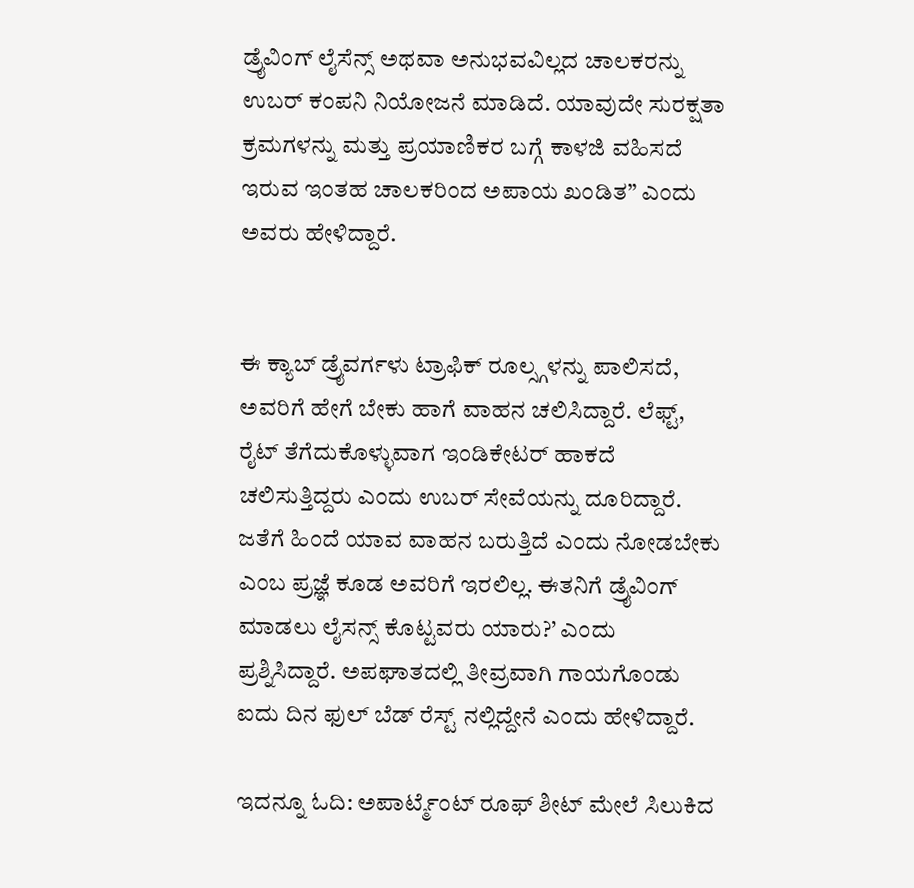ಡ್ರೈವಿಂಗ್ ಲೈಸೆನ್ಸ್ ಅಥವಾ ಅನುಭವವಿಲ್ಲದ ಚಾಲಕರನ್ನು ಉಬರ್ ಕಂಪನಿ ನಿಯೋಜನೆ ಮಾಡಿದೆ. ಯಾವುದೇ ಸುರಕ್ಷತಾ ಕ್ರಮಗಳನ್ನು ಮತ್ತು ಪ್ರಯಾಣಿಕರ ಬಗ್ಗೆ ಕಾಳಜಿ ವಹಿಸದೆ ಇರುವ ಇಂತಹ ಚಾಲಕರಿಂದ ಅಪಾಯ ಖಂಡಿತ” ಎಂದು ಅವರು ಹೇಳಿದ್ದಾರೆ.


ಈ ಕ್ಯಾಬ್ ಡ್ರೈವರ್ಗಳು ಟ್ರಾಫಿಕ್ ರೂಲ್ಸ್ಗಳನ್ನು ಪಾಲಿಸದೆ, ಅವರಿಗೆ ಹೇಗೆ ಬೇಕು ಹಾಗೆ ವಾಹನ ಚಲಿಸಿದ್ದಾರೆ. ಲೆಫ್ಟ್, ರೈಟ್ ತೆಗೆದುಕೊಳ್ಳುವಾಗ ಇಂಡಿಕೇಟರ್ ಹಾಕದೆ ಚಲಿಸುತ್ತಿದ್ದರು ಎಂದು ಉಬರ್ ಸೇವೆಯನ್ನು ದೂರಿದ್ದಾರೆ. ಜತೆಗೆ ಹಿಂದೆ ಯಾವ ವಾಹನ ಬರುತ್ತಿದೆ ಎಂದು ನೋಡಬೇಕು ಎಂಬ ಪ್ರಜ್ಞೆ ಕೂಡ ಅವರಿಗೆ ಇರಲಿಲ್ಲ. ಈತನಿಗೆ ಡ್ರೈವಿಂಗ್ ಮಾಡಲು ಲೈಸನ್ಸ್ ಕೊಟ್ಟವರು ಯಾರು?’ ಎಂದು ಪ್ರಶ್ನಿಸಿದ್ದಾರೆ. ಅಪಘಾತದಲ್ಲಿ ತೀವ್ರವಾಗಿ ಗಾಯಗೊಂಡು ಐದು ದಿನ ಫುಲ್ ಬೆಡ್ ರೆಸ್ಟ್ ನಲ್ಲಿದ್ದೇನೆ ಎಂದು ಹೇಳಿದ್ದಾರೆ.

ಇದನ್ನೂ ಓದಿ: ಅಪಾರ್ಟ್ಮೆಂಟ್ ರೂಫ್ ಶೀಟ್ ಮೇಲೆ ಸಿಲುಕಿದ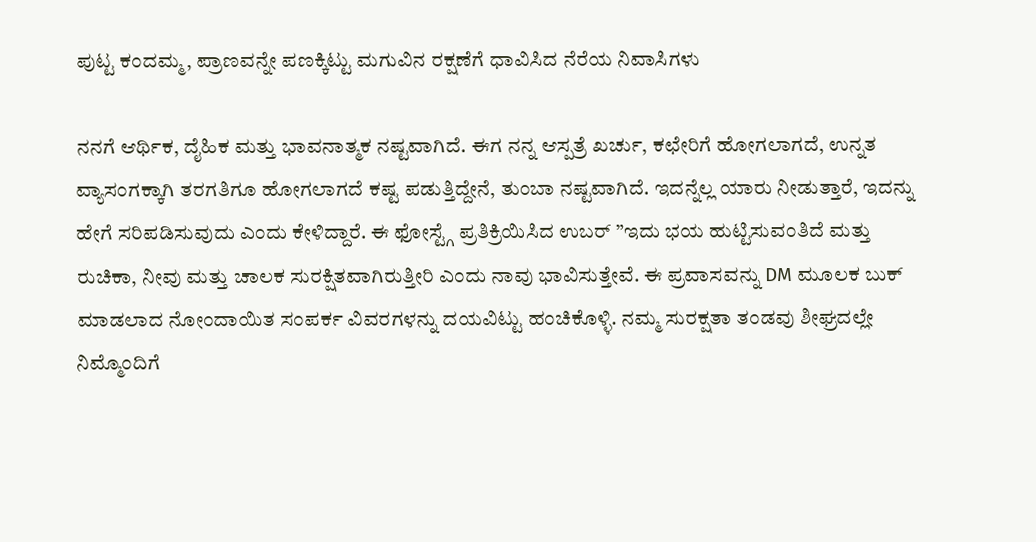ಪುಟ್ಟ ಕಂದಮ್ಮ, ಪ್ರಾಣವನ್ನೇ ಪಣಕ್ಕಿಟ್ಟು ಮಗುವಿನ ರಕ್ಷಣೆಗೆ ಧಾವಿಸಿದ ನೆರೆಯ ನಿವಾಸಿಗಳು

ನನಗೆ ಆರ್ಥಿಕ, ದೈಹಿಕ ಮತ್ತು ಭಾವನಾತ್ಮಕ ನಷ್ಟವಾಗಿದೆ. ಈಗ ನನ್ನ ಆಸ್ಪತ್ರೆ ಖರ್ಚು, ಕಛೇರಿಗೆ ಹೋಗಲಾಗದೆ, ಉನ್ನತ ವ್ಯಾಸಂಗಕ್ಕಾಗಿ ತರಗತಿಗೂ ಹೋಗಲಾಗದೆ ಕಷ್ಟ ಪಡುತ್ತಿದ್ದೇನೆ, ತುಂಬಾ ನಷ್ಟವಾಗಿದೆ. ಇದನ್ನೆಲ್ಲ ಯಾರು ನೀಡುತ್ತಾರೆ, ಇದನ್ನು ಹೇಗೆ ಸರಿಪಡಿಸುವುದು ಎಂದು ಕೇಳಿದ್ದಾರೆ. ಈ ಫೋಸ್ಟ್ಗೆ ಪ್ರತಿಕ್ರಿಯಿಸಿದ ಉಬರ್ ”ಇದು ಭಯ ಹುಟ್ಟಿಸುವಂತಿದೆ ಮತ್ತು ರುಚಿಕಾ, ನೀವು ಮತ್ತು ಚಾಲಕ ಸುರಕ್ಷಿತವಾಗಿರುತ್ತೀರಿ ಎಂದು ನಾವು ಭಾವಿಸುತ್ತೇವೆ. ಈ ಪ್ರವಾಸವನ್ನು DM ಮೂಲಕ ಬುಕ್ ಮಾಡಲಾದ ನೋಂದಾಯಿತ ಸಂಪರ್ಕ ವಿವರಗಳನ್ನು ದಯವಿಟ್ಟು ಹಂಚಿಕೊಳ್ಳಿ. ನಮ್ಮ ಸುರಕ್ಷತಾ ತಂಡವು ಶೀಘ್ರದಲ್ಲೇ ನಿಮ್ಮೊಂದಿಗೆ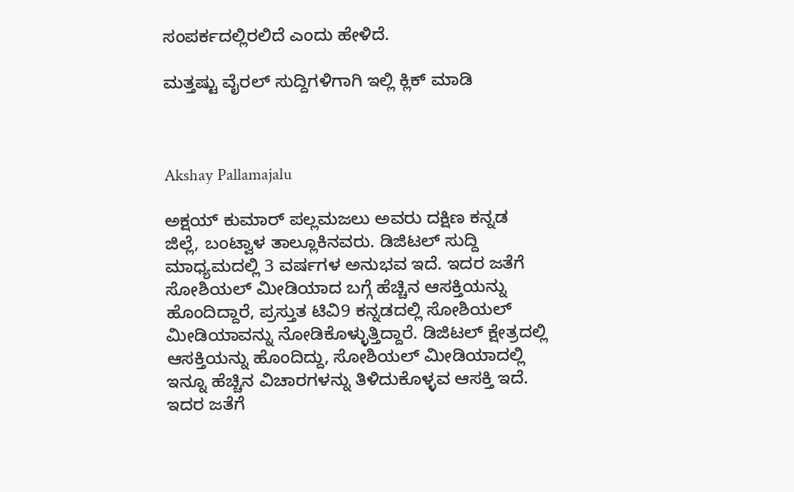ಸಂಪರ್ಕದಲ್ಲಿರಲಿದೆ ಎಂದು ಹೇಳಿದೆ.

ಮತ್ತಷ್ಟು ವೈರಲ್ ಸುದ್ದಿಗಳಿಗಾಗಿ ಇಲ್ಲಿ ಕ್ಲಿಕ್ ಮಾಡಿ



Akshay Pallamajalu

ಅಕ್ಷಯ್ ಕುಮಾರ್ ಪಲ್ಲಮಜಲು ಅವರು ದಕ್ಷಿಣ ಕನ್ನಡ ಜಿಲ್ಲೆ, ಬಂಟ್ವಾಳ ತಾಲ್ಲೂಕಿನವರು. ಡಿಜಿಟಲ್ ಸುದ್ದಿ ಮಾಧ್ಯಮದಲ್ಲಿ 3 ವರ್ಷಗಳ ಅನುಭವ ಇದೆ. ಇದರ ಜತೆಗೆ ಸೋಶಿಯಲ್ ಮೀಡಿಯಾದ ಬಗ್ಗೆ ಹೆಚ್ಚಿನ ಆಸಕ್ತಿಯನ್ನು ಹೊಂದಿದ್ದಾರೆ, ಪ್ರಸ್ತುತ ಟಿವಿ9 ಕನ್ನಡದಲ್ಲಿ ಸೋಶಿಯಲ್ ಮೀಡಿಯಾವನ್ನು ನೋಡಿಕೊಳ್ಳುತ್ತಿದ್ದಾರೆ. ಡಿಜಿಟಲ್ ಕ್ಷೇತ್ರದಲ್ಲಿ ಆಸಕ್ತಿಯನ್ನು ಹೊಂದಿದ್ದು, ಸೋಶಿಯಲ್ ಮೀಡಿಯಾದಲ್ಲಿ ಇನ್ನೂ ಹೆಚ್ಚಿನ ವಿಚಾರಗಳನ್ನು ತಿಳಿದುಕೊಳ್ಳವ ಆಸಕ್ತಿ ಇದೆ. ಇದರ ಜತೆಗೆ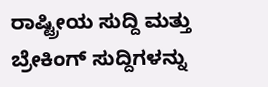ರಾಷ್ಟ್ರೀಯ ಸುದ್ದಿ ಮತ್ತು ಬ್ರೇಕಿಂಗ್ ಸುದ್ದಿಗಳನ್ನು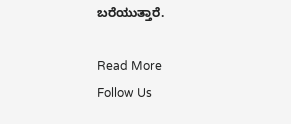ಬರೆಯುತ್ತಾರೆ.

Read More
Follow Us